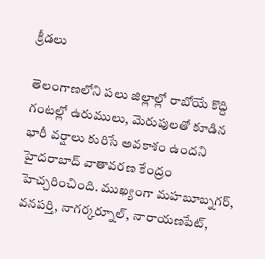క్రీడలు

తెలంగాణలోని పలు జిల్లాల్లో రాబోయే కొద్ది గంటల్లో ఉరుములు, మెరుపులతో కూడిన భారీ వర్షాలు కురిసే అవకాశం ఉందని హైదరాబాద్ వాతావరణ కేంద్రం హెచ్చరించింది. ముఖ్యంగా మహబూబ్నగర్, వనపర్తి, నాగర్కర్నూల్, నారాయణపేట్,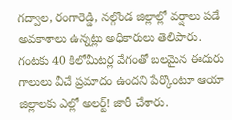గద్వాల, రంగారెడ్డి, నల్గొండ జిల్లాల్లో వర్షాలు పడే అవకాశాలు ఉన్నట్లు అధికారులు తెలిపారు. గంటకు 40 కిలోమీటర్ల వేగంతో బలమైన ఈదురు గాలులు వీచే ప్రమాదం ఉందని పేర్కొంటూ ఆయా జిల్లాలకు ఎల్లో అలర్ట్! జారీ చేశారు.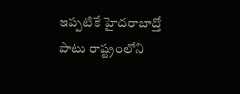ఇప్పటికే హైదరాబాద్తో పాటు రాష్ట్రంలోని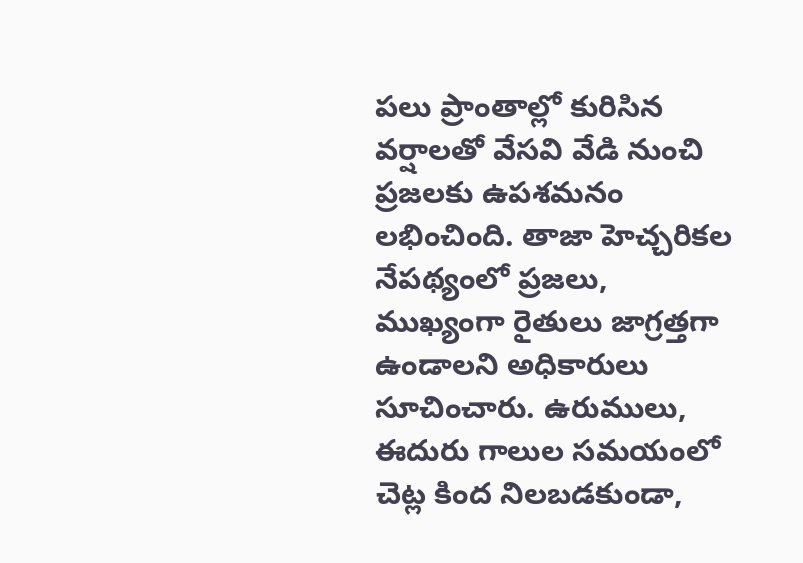పలు ప్రాంతాల్లో కురిసిన వర్షాలతో వేసవి వేడి నుంచి ప్రజలకు ఉపశమనం లభించింది. తాజా హెచ్చరికల నేపథ్యంలో ప్రజలు, ముఖ్యంగా రైతులు జాగ్రత్తగా ఉండాలని అధికారులు సూచించారు. ఉరుములు, ఈదురు గాలుల సమయంలో చెట్ల కింద నిలబడకుండా,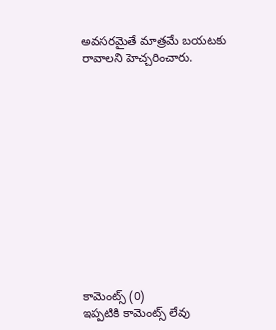అవసరమైతే మాత్రమే బయటకు రావాలని హెచ్చరించారు.













కామెంట్స్ (0)
ఇప్పటికి కామెంట్స్ లేవు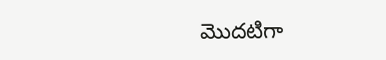మొదటిగా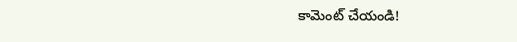కామెంట్ చేయండి!